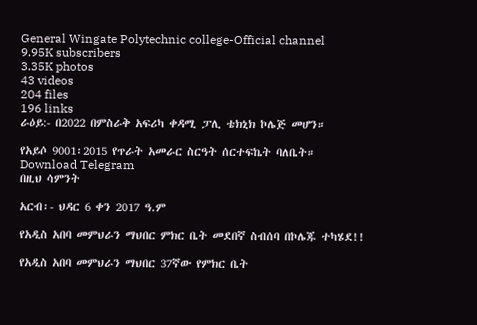General Wingate Polytechnic college-Official channel
9.95K subscribers
3.35K photos
43 videos
204 files
196 links
ራዕይ:- በ2022 በምስራቅ አፍሪካ ቀዳሚ ፓሊ ቴክኒክ ኮሌጅ መሆን።

የአይሶ 9001፡2015 የጥራት አመራር ስርዓት ሰርተፍኬት ባለቤት።
Download Telegram
በዚህ ሳምንት

አርብ፡- ህዳር 6 ቀን 2017 ዓ.ም

የአዲስ አበባ መምህራን ማህበር ምክር ቤት መደበኛ ስብሰባ በኮሌጁ ተካሄደ!!

የአዲስ አበባ መምህራን ማህበር 37ኛው የምክር ቤት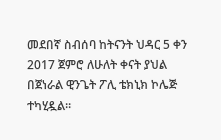መደበኛ ስብሰባ ከትናንት ህዳር 5 ቀን 2017 ጀምሮ ለሁለት ቀናት ያህል በጀነራል ዊንጌት ፖሊ ቴክኒክ ኮሌጅ ተካሂዷል፡፡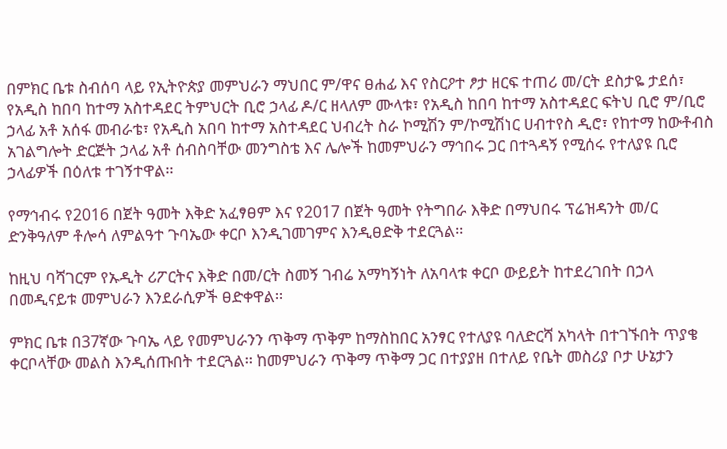በምክር ቤቱ ስብሰባ ላይ የኢትዮጵያ መምህራን ማህበር ም/ዋና ፀሐፊ እና የስርዖተ ፆታ ዘርፍ ተጠሪ መ/ርት ደስታዬ ታደሰ፣ የአዲስ ከበባ ከተማ አስተዳደር ትምህርት ቢሮ ኃላፊ ዶ/ር ዘላለም ሙላቱ፣ የአዲስ ከበባ ከተማ አስተዳደር ፍትህ ቢሮ ም/ቢሮ ኃላፊ አቶ አሰፋ መብራቴ፣ የአዲስ አበባ ከተማ አስተዳደር ህብረት ስራ ኮሚሽን ም/ኮሚሽነር ሀብተየስ ዲሮ፣ የከተማ ከውቶብስ አገልግሎት ድርጅት ኃላፊ አቶ ሰብስባቸው መንግስቴ እና ሌሎች ከመምህራን ማኅበሩ ጋር በተጓዳኝ የሚሰሩ የተለያዩ ቢሮ ኃላፊዎች በዕለቱ ተገኝተዋል፡፡

የማኅብሩ የ2016 በጀት ዓመት እቅድ አፈፃፀም እና የ2017 በጀት ዓመት የትግበራ እቅድ በማህበሩ ፕሬዝዳንት መ/ር ድንቅዓለም ቶሎሳ ለምልዓተ ጉባኤው ቀርቦ እንዲገመገምና እንዲፀድቅ ተደርጓል፡፡

ከዚህ ባሻገርም የኡዲት ሪፖርትና እቅድ በመ/ርት ስመኝ ገብሬ አማካኝነት ለአባላቱ ቀርቦ ውይይት ከተደረገበት በኃላ በመዲናይቱ መምህራን እንደራሲዎች ፀድቀዋል፡፡

ምክር ቤቱ በ37ኛው ጉባኤ ላይ የመምህራንን ጥቅማ ጥቅም ከማስከበር አንፃር የተለያዩ ባለድርሻ አካላት በተገኙበት ጥያቄ ቀርቦላቸው መልስ እንዲሰጡበት ተደርጓል፡፡ ከመምህራን ጥቅማ ጥቅማ ጋር በተያያዘ በተለይ የቤት መስሪያ ቦታ ሁኔታን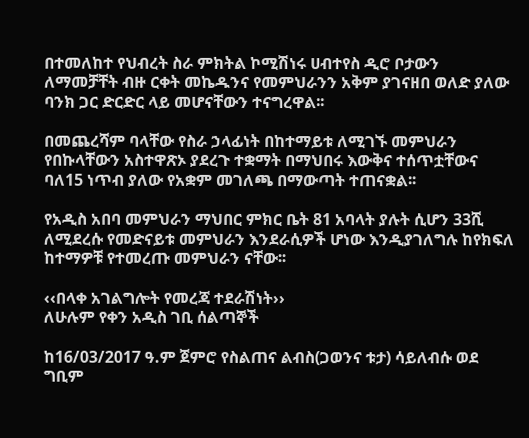በተመለከተ የህብረት ስራ ምክትል ኮሚሽነሩ ሀብተየስ ዲሮ ቦታውን ለማመቻቸት ብዙ ርቀት መኬዱንና የመምህራንን አቅም ያገናዘበ ወለድ ያለው ባንክ ጋር ድርድር ላይ መሆናቸውን ተናግረዋል፡፡

በመጨረሻም ባላቸው የስራ ኃላፊነት በከተማይቱ ለሚገኙ መምህራን የበኩላቸውን አስተዋጽኦ ያደረጉ ተቋማት በማህበሩ እውቅና ተሰጥቷቸውና ባለ15 ነጥብ ያለው የአቋም መገለጫ በማውጣት ተጠናቋል፡፡

የአዲስ አበባ መምህራን ማህበር ምክር ቤት 81 አባላት ያሉት ሲሆን 33ሺ ለሚደረሱ የመድናይቱ መምህራን እንደራሲዎች ሆነው እንዲያገለግሉ ከየክፍለ ከተማዎቹ የተመረጡ መምህራን ናቸው፡፡

‹‹በላቀ አገልግሎት የመረጃ ተደራሽነት››
ለሁሉም የቀን አዲስ ገቢ ሰልጣኞች

ከ16/03/2017 ዓ.ም ጀምሮ የስልጠና ልብስ(ጋወንና ቱታ) ሳይለብሱ ወደ ግቢም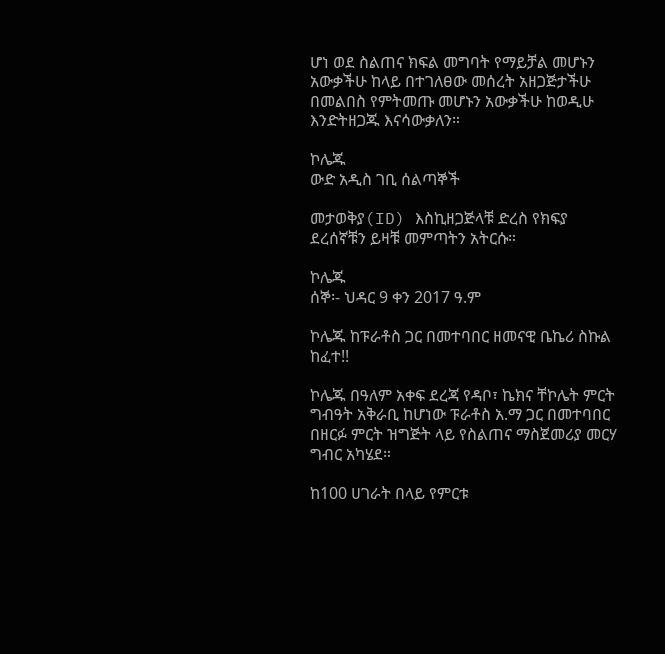ሆነ ወደ ስልጠና ክፍል መግባት የማይቻል መሆኑን አውቃችሁ ከላይ በተገለፀው መሰረት አዘጋጅታችሁ በመልበስ የምትመጡ መሆኑን አውቃችሁ ከወዲሁ እንድትዘጋጁ እናሳውቃለን።

ኮሌጁ
ውድ አዲስ ገቢ ሰልጣኞች

መታወቅያ(ID) እስኪዘጋጅላቹ ድረስ የክፍያ ደረሰኛቹን ይዛቹ መምጣትን አትርሱ።

ኮሌጁ
ሰኞ፡- ህዳር 9 ቀን 2017 ዓ.ም

ኮሌጁ ከፑራቶስ ጋር በመተባበር ዘመናዊ ቤኬሪ ስኩል ከፈተ!!

ኮሌጁ በዓለም አቀፍ ደረጃ የዳቦ፣ ኬክና ቸኮሌት ምርት ግብዓት አቅራቢ ከሆነው ፑራቶስ አ.ማ ጋር በመተባበር በዘርፉ ምርት ዝግጅት ላይ የስልጠና ማስጀመሪያ መርሃ ግብር አካሄደ።

ከ100 ሀገራት በላይ የምርቱ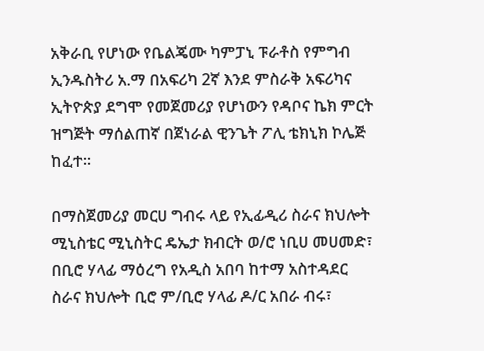አቅራቢ የሆነው የቤልጄሙ ካምፓኒ ፑራቶስ የምግብ ኢንዱስትሪ አ.ማ በአፍሪካ 2ኛ እንደ ምስራቅ አፍሪካና ኢትዮጵያ ደግሞ የመጀመሪያ የሆነውን የዳቦና ኬክ ምርት ዝግጅት ማሰልጠኛ በጀነራል ዊንጌት ፖሊ ቴክኒክ ኮሌጅ ከፈተ።

በማስጀመሪያ መርሀ ግብሩ ላይ የኢፊዲሪ ስራና ክህሎት ሚኒስቴር ሚኒስትር ዴኤታ ክብርት ወ/ሮ ነቢሀ መሀመድ፣ በቢሮ ሃላፊ ማዕረግ የአዲስ አበባ ከተማ አስተዳደር ስራና ክህሎት ቢሮ ም/ቢሮ ሃላፊ ዶ/ር አበራ ብሩ፣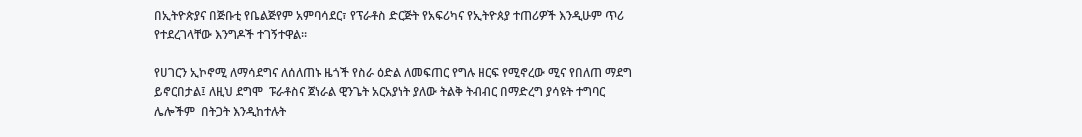በኢትዮጵያና በጅቡቲ የቤልጅየም አምባሳደር፣ የፕራቶስ ድርጅት የአፍሪካና የኢትዮጰያ ተጠሪዎች እንዲሁም ጥሪ የተደረገላቸው እንግዶች ተገኝተዋል።

የሀገርን ኢኮኖሚ ለማሳደግና ለሰለጠኑ ዜጎች የስራ ዕድል ለመፍጠር የግሉ ዘርፍ የሚኖረው ሚና የበለጠ ማደግ ይኖርበታል፤ ለዚህ ደግሞ  ፑራቶስና ጀነራል ዊንጌት አርአያነት ያለው ትልቅ ትብብር በማድረግ ያሳዩት ተግባር ሌሎችም  በትጋት እንዲከተሉት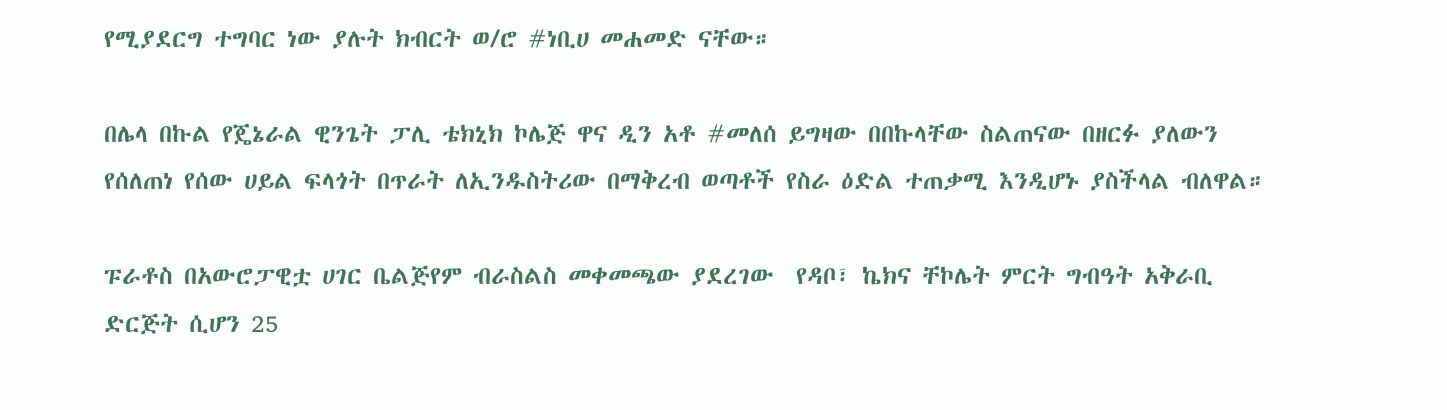የሚያደርግ ተግባር ነው ያሉት ክብርት ወ/ሮ #ነቢሀ መሐመድ ናቸው።

በሌላ በኩል የጄኔራል ዊንጌት ፓሊ ቴክኒክ ኮሌጅ ዋና ዲን አቶ #መለሰ ይግዛው በበኩላቸው ስልጠናው በዘርፉ ያለውን የሰለጠነ የሰው ሀይል ፍላጎት በጥራት ለኢንዱስትሪው በማቅረብ ወጣቶች የስራ ዕድል ተጠቃሚ እንዲሆኑ ያስችላል ብለዋል።

ፑራቶስ በአውሮፓዊቷ ሀገር ቤልጅየም ብራስልስ መቀመጫው ያደረገው  የዳቦ፣ ኬክና ቸኮሌት ምርት ግብዓት አቅራቢ ድርጅት ሲሆን 25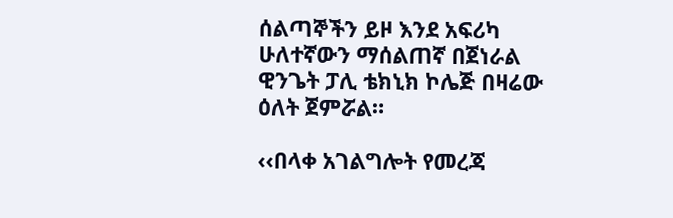ሰልጣኞችን ይዞ እንደ አፍሪካ ሁለተኛውን ማሰልጠኛ በጀነራል ዊንጌት ፓሊ ቴክኒክ ኮሌጅ በዛሬው ዕለት ጀምሯል።

‹‹በላቀ አገልግሎት የመረጃ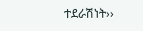ተደራሽነት››